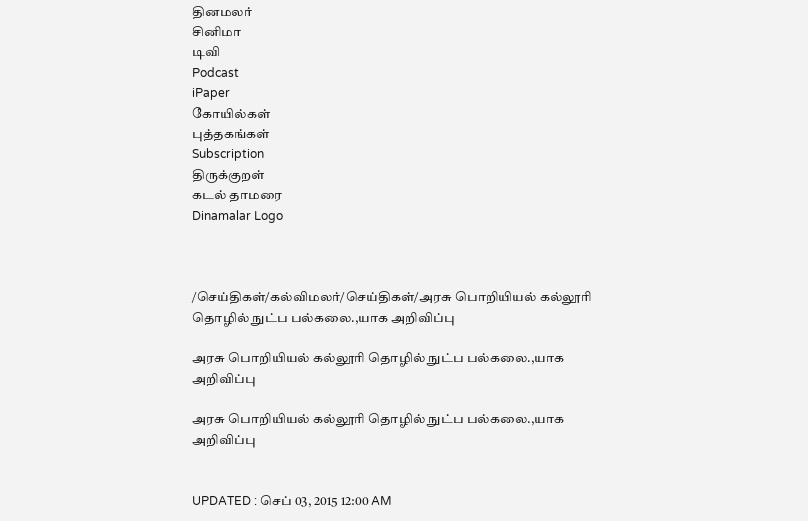தினமலர்
சினிமா
டிவி
Podcast
iPaper
கோயில்கள்
புத்தகங்கள்
Subscription
திருக்குறள்
கடல் தாமரை
Dinamalar Logo



/செய்திகள்/கல்விமலர்/செய்திகள்/அரசு பொறியியல் கல்லூரி தொழில் நுட்ப பல்கலை.,யாக அறிவிப்பு

அரசு பொறியியல் கல்லூரி தொழில் நுட்ப பல்கலை.,யாக அறிவிப்பு

அரசு பொறியியல் கல்லூரி தொழில் நுட்ப பல்கலை.,யாக அறிவிப்பு


UPDATED : செப் 03, 2015 12:00 AM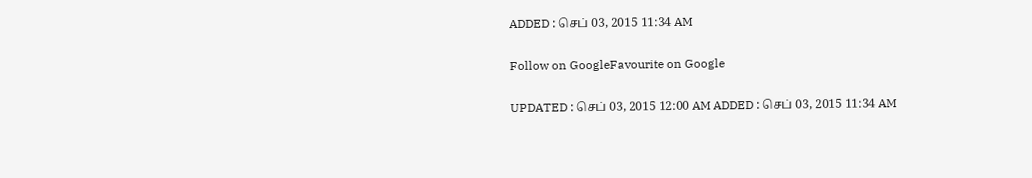ADDED : செப் 03, 2015 11:34 AM

Follow on GoogleFavourite on Google

UPDATED : செப் 03, 2015 12:00 AM ADDED : செப் 03, 2015 11:34 AM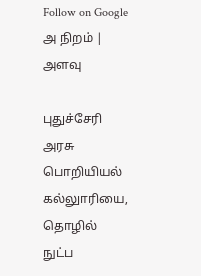Follow on Google
அ நிறம் | அளவு

புதுச்சேரி அரசு பொறியியல் கல்லுாரியை, தொழில் நுட்ப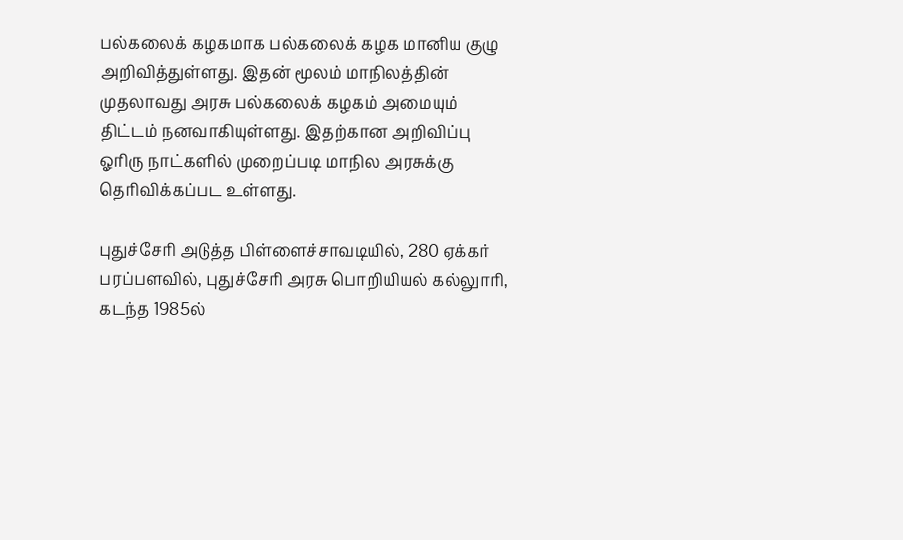பல்கலைக் கழகமாக பல்கலைக் கழக மானிய குழு அறிவித்துள்ளது. இதன் மூலம் மாநிலத்தின் முதலாவது அரசு பல்கலைக் கழகம் அமையும் திட்டம் நனவாகியுள்ளது. இதற்கான அறிவிப்பு ஓரிரு நாட்களில் முறைப்படி மாநில அரசுக்கு தெரிவிக்கப்பட உள்ளது.

புதுச்சேரி அடுத்த பிள்ளைச்சாவடியில், 280 ஏக்கர் பரப்பளவில், புதுச்சேரி அரசு பொறியியல் கல்லுாரி, கடந்த 1985ல்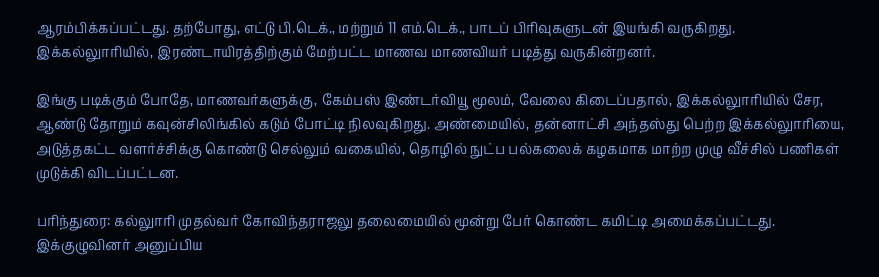ஆரம்பிக்கப்பட்டது. தற்போது, எட்டு பி.டெக்., மற்றும் 11 எம்.டெக்., பாடப் பிரிவுகளுடன் இயங்கி வருகிறது. இக்கல்லுாரியில், இரண்டாயிரத்திற்கும் மேற்பட்ட மாணவ மாணவியர் படித்து வருகின்றனர்.

இங்கு படிக்கும் போதே, மாணவர்களுக்கு, கேம்பஸ் இண்டர்வியூ மூலம், வேலை கிடைப்பதால், இக்கல்லுாரியில் சேர, ஆண்டு தோறும் கவுன்சிலிங்கில் கடும் போட்டி நிலவுகிறது. அண்மையில், தன்னாட்சி அந்தஸ்து பெற்ற இக்கல்லுாரியை, அடுத்தகட்ட வளர்ச்சிக்கு கொண்டு செல்லும் வகையில், தொழில் நுட்ப பல்கலைக் கழகமாக மாற்ற முழு வீச்சில் பணிகள் முடுக்கி விடப்பட்டன.

பரிந்துரை: கல்லுாரி முதல்வர் கோவிந்தராஜலு தலைமையில் மூன்று பேர் கொண்ட கமிட்டி அமைக்கப்பட்டது. இக்குழுவினர் அனுப்பிய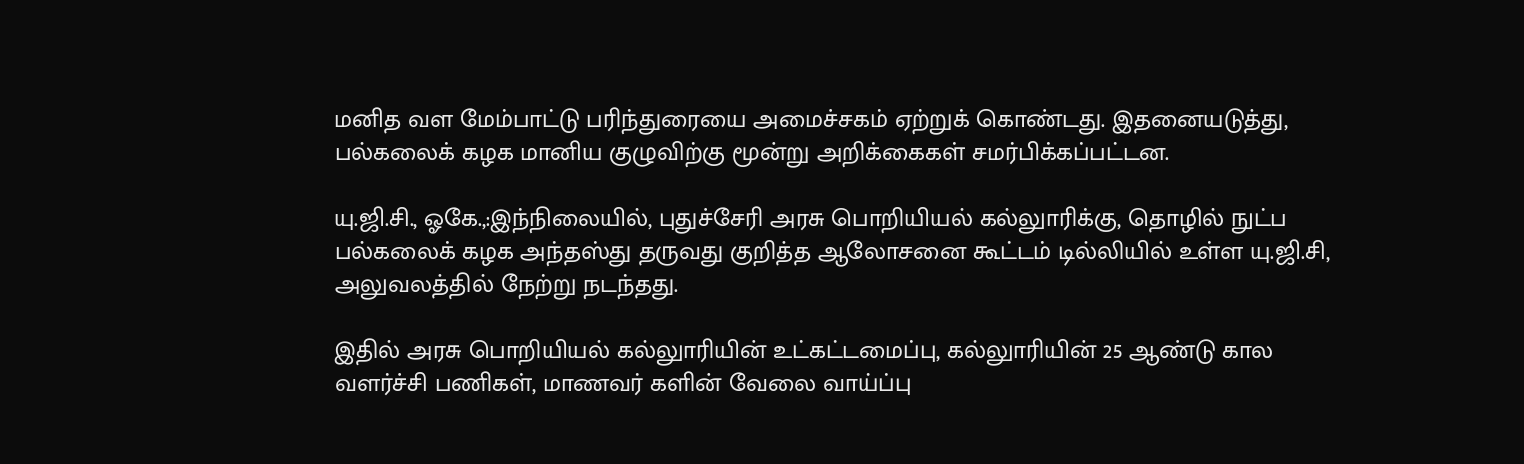மனித வள மேம்பாட்டு பரிந்துரையை அமைச்சகம் ஏற்றுக் கொண்டது. இதனையடுத்து, பல்கலைக் கழக மானிய குழுவிற்கு மூன்று அறிக்கைகள் சமர்பிக்கப்பட்டன.

யு.ஜி.சி., ஓகே.,:இந்நிலையில், புதுச்சேரி அரசு பொறியியல் கல்லுாரிக்கு, தொழில் நுட்ப பல்கலைக் கழக அந்தஸ்து தருவது குறித்த ஆலோசனை கூட்டம் டில்லியில் உள்ள யு.ஜி.சி, அலுவலத்தில் நேற்று நடந்தது.

இதில் அரசு பொறியியல் கல்லுாரியின் உட்கட்டமைப்பு, கல்லுாரியின் 25 ஆண்டு கால வளர்ச்சி பணிகள், மாணவர் களின் வேலை வாய்ப்பு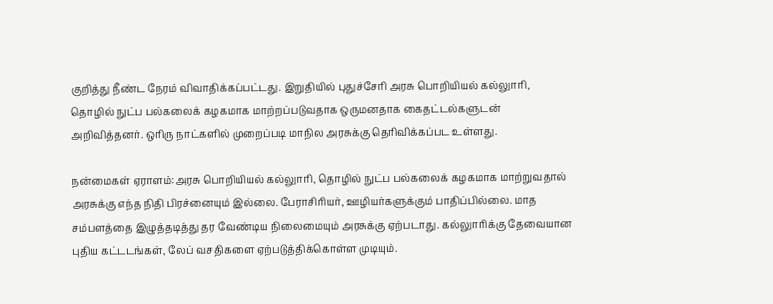குறித்து நீண்ட நேரம் விவாதிக்கப்பட்டது. இறுதியில் புதுச்சேரி அரசு பொறியியல் கல்லுாரி, தொழில் நுட்ப பல்கலைக் கழகமாக மாற்றப்படுவதாக ஒருமனதாக கைதட்டல்களுடன் அறிவித்தனர். ஒரிரு நாட்களில் முறைப்படி மாநில அரசுக்கு தெரிவிக்கப்பட உள்ளது.

நன்மைகள் ஏராளம்:அரசு பொறியியல் கல்லுாரி, தொழில் நுட்ப பல்கலைக் கழகமாக மாற்றுவதால் அரசுக்கு எந்த நிதி பிரச்னையும் இல்லை. பேராசிரியர், ஊழியர்களுக்கும் பாதிப்பில்லை. மாத சம்பளத்தை இழுத்தடித்து தர வேண்டிய நிலைமையும் அரசுக்கு ஏற்படாது. கல்லுாரிக்கு தேவையான புதிய கட்டடங்கள், லேப் வசதிகளை ஏற்படுத்திக்கொள்ள முடியும்.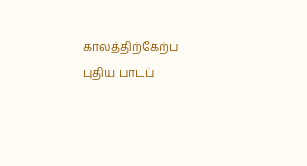காலத்திற்கேற்ப புதிய பாடப்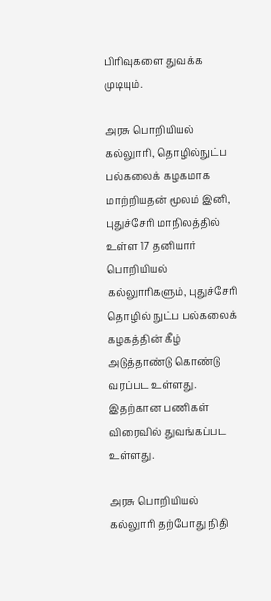பிரிவுகளை துவக்க முடியும்.

அரசு பொறியியல் கல்லுாரி, தொழில்நுட்ப பல்கலைக் கழகமாக மாற்றியதன் மூலம் இனி, புதுச்சேரி மாநிலத்தில் உள்ள 17 தனியார் பொறியியல் கல்லுாரிகளும், புதுச்சேரி தொழில் நுட்ப பல்கலைக் கழகத்தின் கீழ் அடுத்தாண்டு கொண்டு வரப்பட உள்ளது. இதற்கான பணிகள் விரைவில் துவங்கப்பட உள்ளது.

அரசு பொறியியல் கல்லுாரி தற்போது நிதி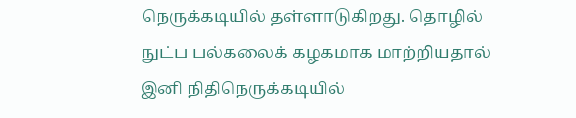நெருக்கடியில் தள்ளாடுகிறது. தொழில் நுட்ப பல்கலைக் கழகமாக மாற்றியதால் இனி நிதிநெருக்கடியில்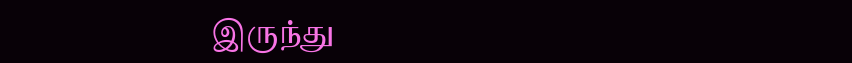இருந்து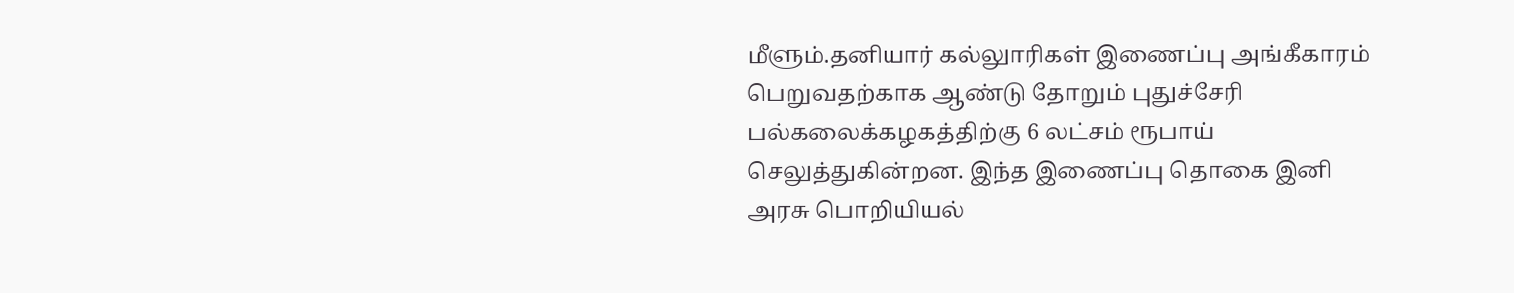மீளும்.தனியார் கல்லுாரிகள் இணைப்பு அங்கீகாரம் பெறுவதற்காக ஆண்டு தோறும் புதுச்சேரி பல்கலைக்கழகத்திற்கு 6 லட்சம் ரூபாய் செலுத்துகின்றன. இந்த இணைப்பு தொகை இனி அரசு பொறியியல்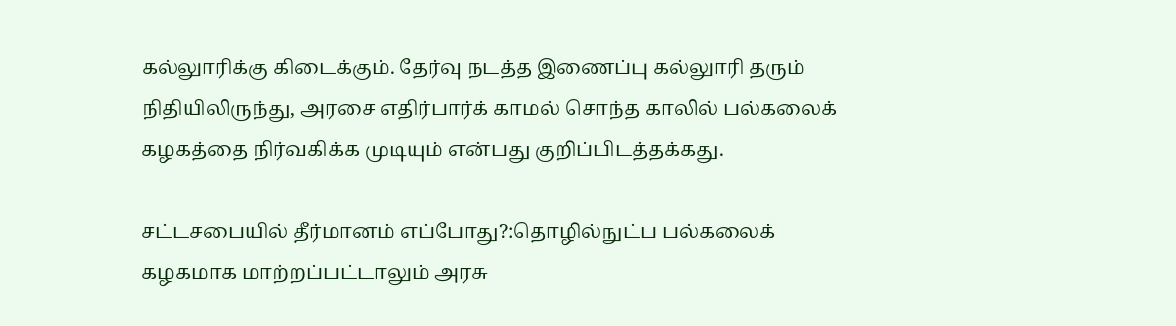கல்லுாரிக்கு கிடைக்கும். தேர்வு நடத்த இணைப்பு கல்லுாரி தரும் நிதியிலிருந்து, அரசை எதிர்பார்க் காமல் சொந்த காலில் பல்கலைக் கழகத்தை நிர்வகிக்க முடியும் என்பது குறிப்பிடத்தக்கது.

சட்டசபையில் தீர்மானம் எப்போது?:தொழில்நுட்ப பல்கலைக் கழகமாக மாற்றப்பட்டாலும் அரசு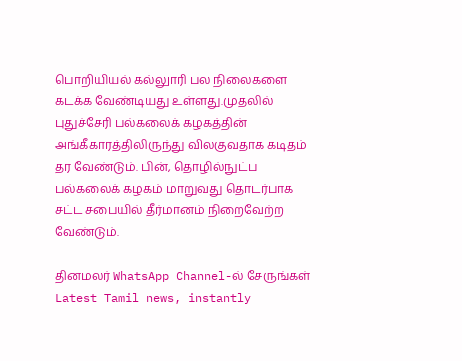பொறியியல் கல்லுாரி பல நிலைகளை கடக்க வேண்டியது உள்ளது.முதலில் புதுச்சேரி பல்கலைக் கழகத்தின் அங்கீகாரத்திலிருந்து விலகுவதாக கடிதம் தர வேண்டும். பின், தொழில்நுட்ப பல்கலைக் கழகம் மாறுவது தொடர்பாக சட்ட சபையில் தீர்மானம் நிறைவேற்ற வேண்டும்.

தினமலர் WhatsApp Channel-ல் சேருங்கள்
Latest Tamil news, instantly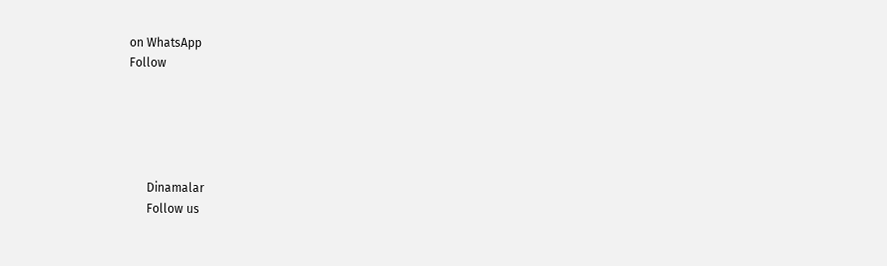on WhatsApp
Follow





      Dinamalar
      Follow us